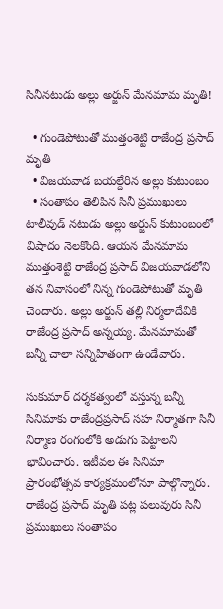సినీనటుడు అల్లు అర్జున్‌ మేనమామ మృతి!

  • గుండెపోటుతో ముత్తంశెట్టి రాజేంద్ర ప్రసాద్‌ మృతి
  • విజయవాడ బయల్దేరిన అల్లు కుటుంబం
  • సంతాపం తెలిపిన సినీ ప్రముఖులు
టాలీవుడ్ నటుడు అల్లు అర్జున్‌ కుటుంబంలో విషాదం నెలకొంది. ఆయన మేనమామ ముత్తంశెట్టి రాజేంద్ర ప్రసాద్‌ విజయవాడలోని తన నివాసంలో నిన్న గుండెపోటుతో మృతి చెందారు. అల్లు అర్జున్‌ తల్లి నిర్మలాదేవికి రాజేంద్ర ప్రసాద్‌ అన్నయ్య. మేనమామతో బన్నీ చాలా సన్నిహితంగా ఉండేవారు.

సుకుమార్ దర్శకత్వంలో వస్తున్న బన్నీ సినిమాకు రాజేంద్రప్రసాద్‌ సహ నిర్మాతగా సినీ నిర్మాణ రంగంలోకి అడుగు పెట్టాలని భావించారు. ఇటీవల ఈ సినిమా ప్రారంభోత్సవ కార్యక్రమంలోనూ పాల్గొన్నారు. రాజేంద్ర ప్రసాద్‌ మృతి పట్ల పలువురు సినీ ప్రముఖులు సంతాపం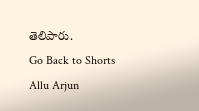తెలిపారు.
Go Back to Shorts
Allu Arjun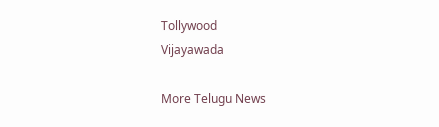Tollywood
Vijayawada

More Telugu News